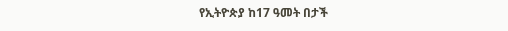የኢትዮጵያ ከ17 ዓመት በታች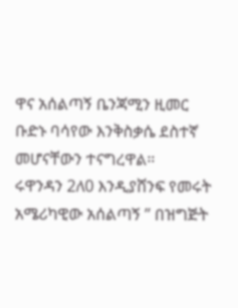ዋና አሰልጣኝ ቤንጃሚን ዚመር ቡድኑ ባሳየው እንቅስቃሴ ደስተኛ መሆናቸውን ተናግረዋል።
ሩዋንዳን 2ለ0 እንዲያሸንፍ የመሩት አሜሪካዊው አሰልጣኝ ” በዝግጅት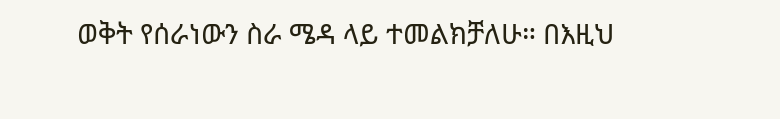ወቅት የሰራነውን ስራ ሜዳ ላይ ተመልክቻለሁ። በእዚህ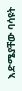እድሜያቸው ባሳዩት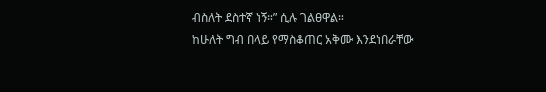ብስለት ደስተኛ ነኝ።” ሲሉ ገልፀዋል።
ከሁለት ግብ በላይ የማስቆጠር አቅሙ እንደነበራቸው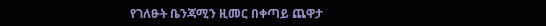የገለፁት ቤንጃሚን ዚመር በቀጣይ ጨዋታ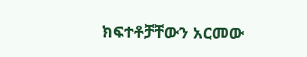ክፍተቶቻቸውን አርመው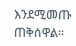እንደሚመጡ ጠቅሰዋል።